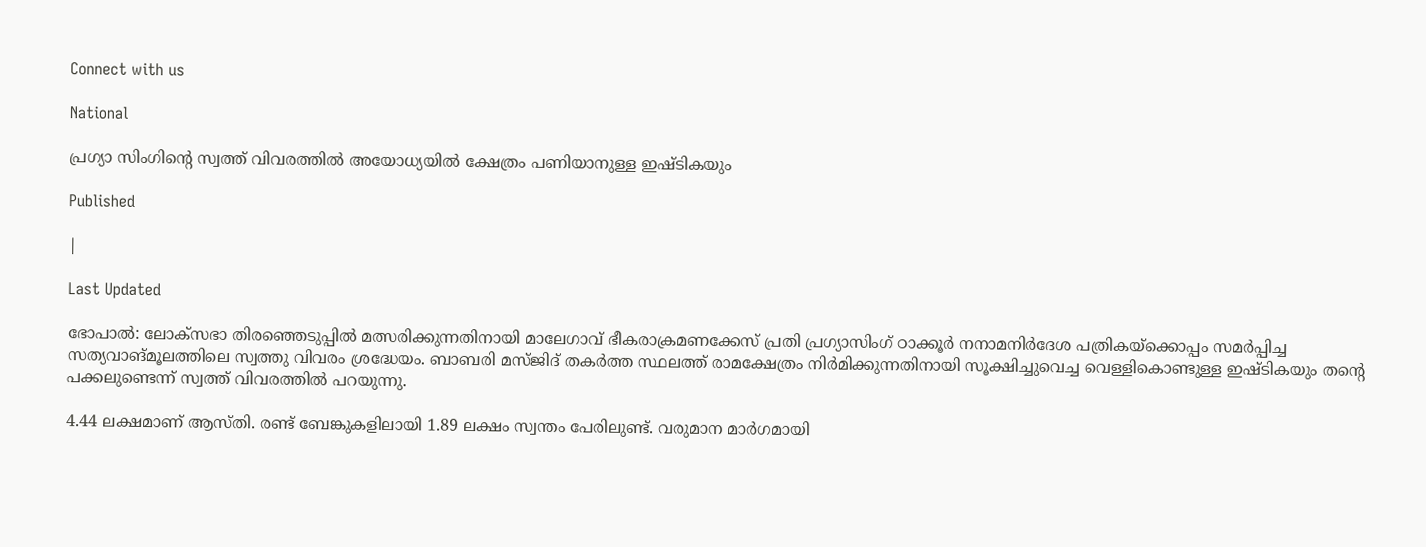Connect with us

National

പ്രഗ്യാ സിംഗിന്റെ സ്വത്ത് വിവരത്തില്‍ അയോധ്യയില്‍ ക്ഷേത്രം പണിയാനുള്ള ഇഷ്ടികയും

Published

|

Last Updated

ഭോപാല്‍: ലോക്‌സഭാ തിരഞ്ഞെടുപ്പില്‍ മത്സരിക്കുന്നതിനായി മാലേഗാവ് ഭീകരാക്രമണക്കേസ് പ്രതി പ്രഗ്യാസിംഗ് ഠാക്കൂര്‍ നനാമനിര്‍ദേശ പത്രികയ്‌ക്കൊപ്പം സമര്‍പ്പിച്ച സത്യവാങ്മൂലത്തിലെ സ്വത്തു വിവരം ശ്രദ്ധേയം. ബാബരി മസ്ജിദ് തകര്‍ത്ത സ്ഥലത്ത് രാമക്ഷേത്രം നിര്‍മിക്കുന്നതിനായി സൂക്ഷിച്ചുവെച്ച വെള്ളികൊണ്ടുള്ള ഇഷ്ടികയും തന്റെ പക്കലുണ്ടെന്ന് സ്വത്ത് വിവരത്തില്‍ പറയുന്നു.

4.44 ലക്ഷമാണ് ആസ്തി. രണ്ട് ബേങ്കുകളിലായി 1.89 ലക്ഷം സ്വന്തം പേരിലുണ്ട്. വരുമാന മാര്‍ഗമായി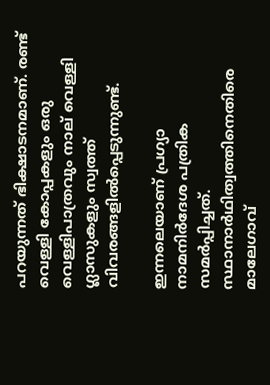പറയുന്നത് ഭിക്ഷാടനമാണ്. രണ്ട് വെള്ളി കോപ്പകളും ഒരു വെള്ളിപാത്രവും നാല് വെള്ളി ഗ്ലാസുകളും സ്വത്ത് വിവരങ്ങളില്‍പ്പെടുന്നുണ്ട്.

ഇന്നലെയാണ് പ്രഗ്യാ നാമനിര്‍ദേശ പത്രിക സമര്‍പ്പിച്ചത്. സ്ഥാനാര്‍ഥിത്വത്തിനെതിരെ മാലേഗാവ്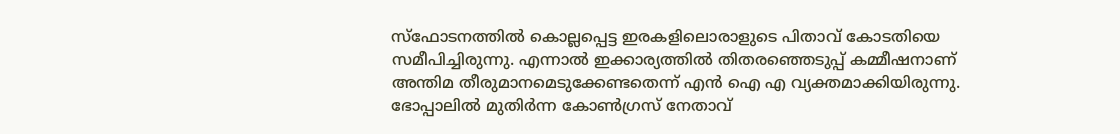സ്‌ഫോടനത്തില്‍ കൊല്ലപ്പെട്ട ഇരകളിലൊരാളുടെ പിതാവ് കോടതിയെ സമീപിച്ചിരുന്നു. എന്നാല്‍ ഇക്കാര്യത്തില്‍ തിതരഞ്ഞെടുപ്പ് കമ്മീഷനാണ് അന്തിമ തീരുമാനമെടുക്കേണ്ടതെന്ന് എന്‍ ഐ എ വ്യക്തമാക്കിയിരുന്നു. ഭോപ്പാലില്‍ മുതിര്‍ന്ന കോണ്‍ഗ്രസ് നേതാവ്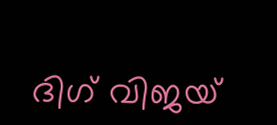ദിഗ് വിജയ്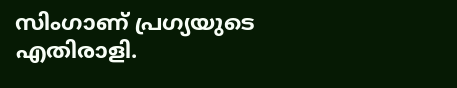സിംഗാണ് പ്രഗ്യയുടെ എതിരാളി.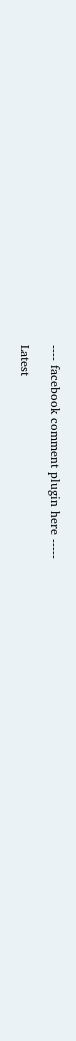---- facebook comment plugin here -----

Latest